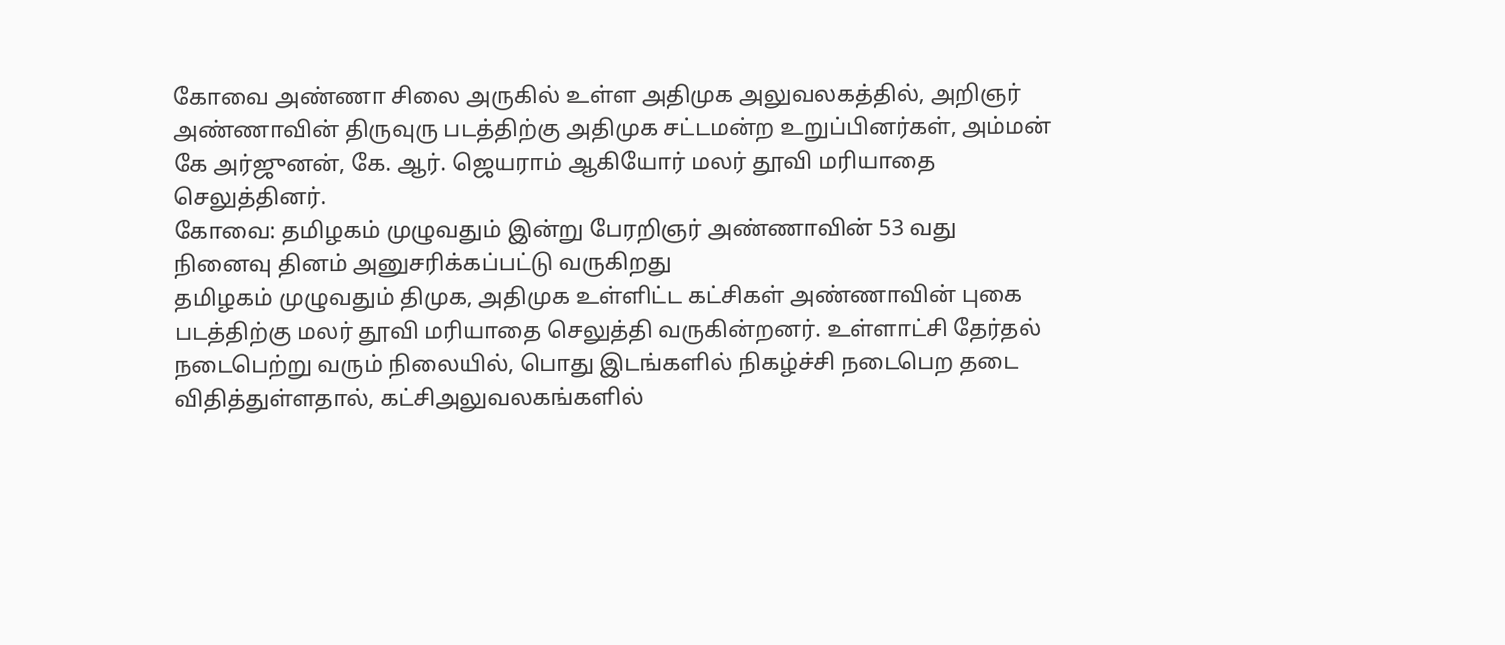கோவை அண்ணா சிலை அருகில் உள்ள அதிமுக அலுவலகத்தில், அறிஞர் அண்ணாவின் திருவுரு படத்திற்கு அதிமுக சட்டமன்ற உறுப்பினர்கள், அம்மன் கே அர்ஜுனன், கே. ஆர். ஜெயராம் ஆகியோர் மலர் தூவி மரியாதை செலுத்தினர்.
கோவை: தமிழகம் முழுவதும் இன்று பேரறிஞர் அண்ணாவின் 53 வது நினைவு தினம் அனுசரிக்கப்பட்டு வருகிறது
தமிழகம் முழுவதும் திமுக, அதிமுக உள்ளிட்ட கட்சிகள் அண்ணாவின் புகை படத்திற்கு மலர் தூவி மரியாதை செலுத்தி வருகின்றனர். உள்ளாட்சி தேர்தல் நடைபெற்று வரும் நிலையில், பொது இடங்களில் நிகழ்ச்சி நடைபெற தடை விதித்துள்ளதால், கட்சிஅலுவலகங்களில்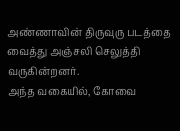அண்ணாவின் திருவுரு படத்தை வைத்து அஞ்சலி செலுத்தி வருகின்றனர்.
அந்த வகையில், கோவை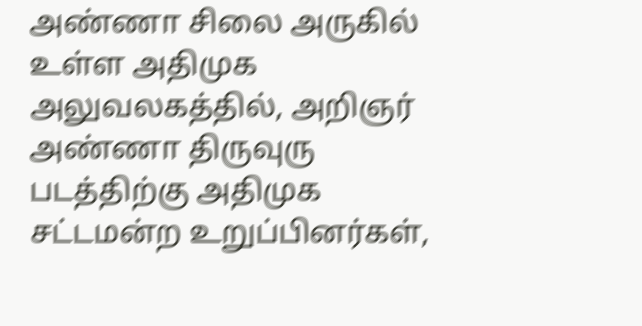அண்ணா சிலை அருகில் உள்ள அதிமுக அலுவலகத்தில், அறிஞர் அண்ணா திருவுரு படத்திற்கு அதிமுக சட்டமன்ற உறுப்பினர்கள்,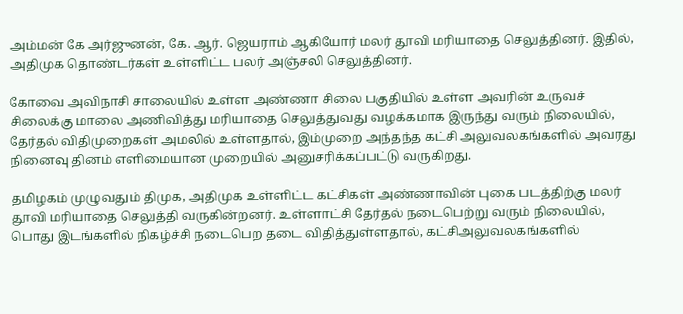அம்மன் கே அர்ஜுனன், கே. ஆர். ஜெயராம் ஆகியோர் மலர் தூவி மரியாதை செலுத்தினர். இதில், அதிமுக தொண்டர்கள் உள்ளிட்ட பலர் அஞ்சலி செலுத்தினர்.

கோவை அவிநாசி சாலையில் உள்ள அண்ணா சிலை பகுதியில் உள்ள அவரின் உருவச் சிலைக்கு மாலை அணிவித்து மரியாதை செலுத்துவது வழக்கமாக இருந்து வரும் நிலையில், தேர்தல் விதிமுறைகள் அமலில் உள்ளதால், இம்முறை அந்தந்த கட்சி அலுவலகங்களில் அவரது நினைவு தினம் எளிமையான முறையில் அனுசரிக்கப்பட்டு வருகிறது.

தமிழகம் முழுவதும் திமுக, அதிமுக உள்ளிட்ட கட்சிகள் அண்ணாவின் புகை படத்திற்கு மலர் தூவி மரியாதை செலுத்தி வருகின்றனர். உள்ளாட்சி தேர்தல் நடைபெற்று வரும் நிலையில், பொது இடங்களில் நிகழ்ச்சி நடைபெற தடை விதித்துள்ளதால், கட்சிஅலுவலகங்களில்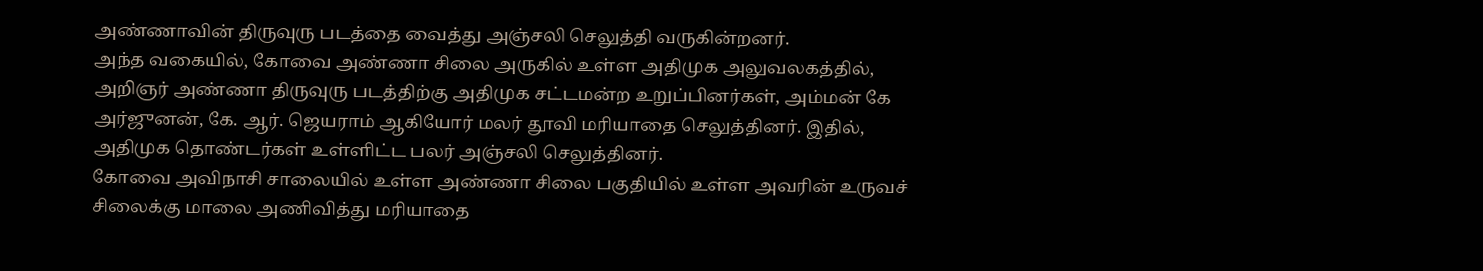அண்ணாவின் திருவுரு படத்தை வைத்து அஞ்சலி செலுத்தி வருகின்றனர்.
அந்த வகையில், கோவை அண்ணா சிலை அருகில் உள்ள அதிமுக அலுவலகத்தில், அறிஞர் அண்ணா திருவுரு படத்திற்கு அதிமுக சட்டமன்ற உறுப்பினர்கள், அம்மன் கே அர்ஜுனன், கே. ஆர். ஜெயராம் ஆகியோர் மலர் தூவி மரியாதை செலுத்தினர். இதில், அதிமுக தொண்டர்கள் உள்ளிட்ட பலர் அஞ்சலி செலுத்தினர்.
கோவை அவிநாசி சாலையில் உள்ள அண்ணா சிலை பகுதியில் உள்ள அவரின் உருவச் சிலைக்கு மாலை அணிவித்து மரியாதை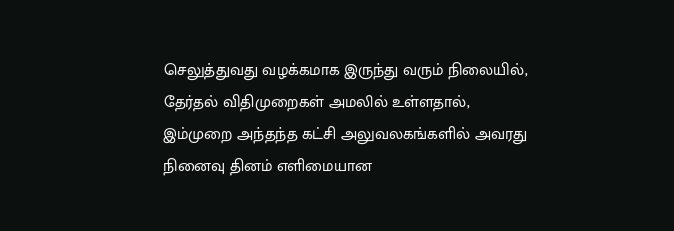செலுத்துவது வழக்கமாக இருந்து வரும் நிலையில், தேர்தல் விதிமுறைகள் அமலில் உள்ளதால், இம்முறை அந்தந்த கட்சி அலுவலகங்களில் அவரது நினைவு தினம் எளிமையான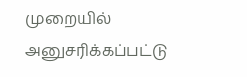முறையில் அனுசரிக்கப்பட்டு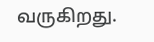வருகிறது.